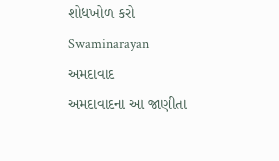શોધખોળ કરો
Swaminarayan
અમદાવાદ
અમદાવાદના આ જાણીતા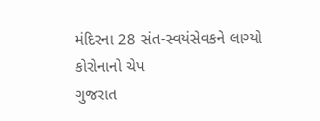મંદિરના 28 સંત-સ્વયંસેવકને લાગ્યો કોરોનાનો ચેપ
ગુજરાત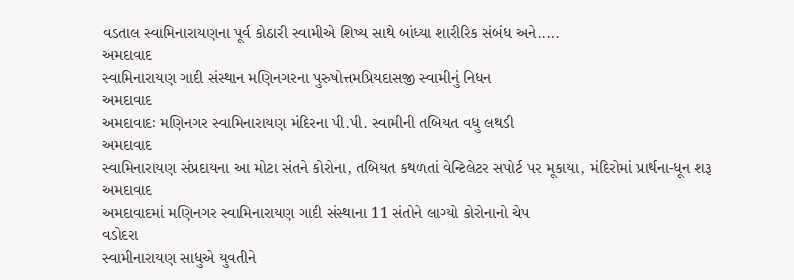વડતાલ સ્વામિનારાયણના પૂર્વ કોઠારી સ્વામીએ શિષ્ય સાથે બાંધ્યા શારીરિક સંબંધ અને.....
અમદાવાદ
સ્વામિનારાયણ ગાદી સંસ્થાન મણિનગરના પુરુષોત્તમપ્રિયદાસજી સ્વામીનું નિધન
અમદાવાદ
અમદાવાદઃ મણિનગર સ્વામિનારાયણ મંદિરના પી.પી. સ્વામીની તબિયત વધુ લથડી
અમદાવાદ
સ્વામિનારાયણ સંપ્રદાયના આ મોટા સંતને કોરોના, તબિયત કથળતાં વેન્ટિલેટર સપોર્ટ પર મૂકાયા, મંદિરોમાં પ્રાર્થના-ધૂન શરૂ
અમદાવાદ
અમદાવાદમાં મણિનગર સ્વામિનારાયણ ગાદી સંસ્થાના 11 સંતોને લાગ્યો કોરોનાનો ચેપ
વડોદરા
સ્વામીનારાયણ સાધુએ યુવતીને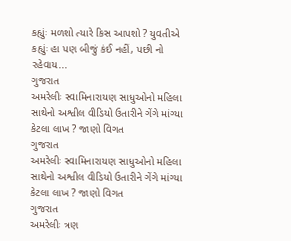કહ્યુંઃ મળશો ત્યારે કિસ આપશો ? યુવતીએ કહ્યુંઃ હા પણ બીજું કંઈ નહીં, પછી નો રહેવાય...
ગુજરાત
અમરેલીઃ સ્વામિનારાયણ સાધુઓનો મહિલા સાથેનો અશ્વીલ વીડિયો ઉતારીને ગેંગે માંગ્યા કેટલા લાખ ? જાણો વિગત
ગુજરાત
અમરેલીઃ સ્વામિનારાયણ સાધુઓનો મહિલા સાથેનો અશ્વીલ વીડિયો ઉતારીને ગેંગે માંગ્યા કેટલા લાખ ? જાણો વિગત
ગુજરાત
અમરેલીઃ ત્રણ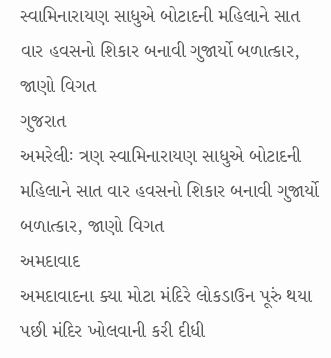સ્વામિનારાયણ સાધુએ બોટાદની મહિલાને સાત વાર હવસનો શિકાર બનાવી ગુજાર્યો બળાત્કાર, જાણો વિગત
ગુજરાત
અમરેલીઃ ત્રણ સ્વામિનારાયણ સાધુએ બોટાદની મહિલાને સાત વાર હવસનો શિકાર બનાવી ગુજાર્યો બળાત્કાર, જાણો વિગત
અમદાવાદ
અમદાવાદના ક્યા મોટા મંદિરે લોકડાઉન પૂરું થયા પછી મંદિર ખોલવાની કરી દીધી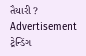તૈયારી ?
Advertisement
ટ્રેન્ડિંગ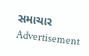સમાચાર
Advertisement